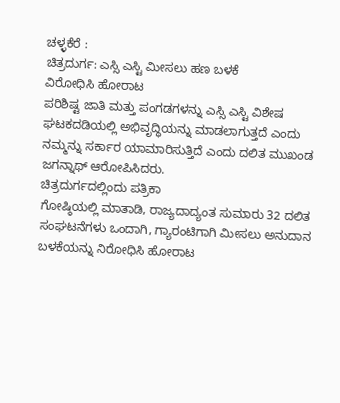ಚಳ್ಳಕೆರೆ :
ಚಿತ್ರದುರ್ಗ: ಎಸ್ಸಿ ಎಸ್ಟಿ ಮೀಸಲು ಹಣ ಬಳಕೆ
ವಿರೋಧಿಸಿ ಹೋರಾಟ
ಪರಿಶಿಷ್ಟ ಜಾತಿ ಮತ್ತು ಪಂಗಡಗಳನ್ನು ಎಸ್ಸಿ ಎಸ್ಟಿ ವಿಶೇಷ
ಘಟಕದಡಿಯಲ್ಲಿ ಅಭಿವೃದ್ಧಿಯನ್ನು ಮಾಡಲಾಗುತ್ತದೆ ಎಂದು
ನಮ್ಮನ್ನು ಸರ್ಕಾರ ಯಾಮಾರಿಸುತ್ತಿದೆ ಎಂದು ದಲಿತ ಮುಖಂಡ
ಜಗನ್ನಾಥ್ ಆರೋಪಿಸಿದರು.
ಚಿತ್ರದುರ್ಗದಲ್ಲಿಂದು ಪತ್ರಿಕಾ
ಗೋಷ್ಠಿಯಲ್ಲಿ ಮಾತಾಡಿ, ರಾಜ್ಯದಾದ್ಯಂತ ಸುಮಾರು 32 ದಲಿತ
ಸಂಘಟನೆಗಳು ಒಂದಾಗಿ, ಗ್ಯಾರಂಟಿಗಾಗಿ ಮೀಸಲು ಅನುದಾನ
ಬಳಕೆಯನ್ನು ನಿರೋಧಿಸಿ ಹೋರಾಟ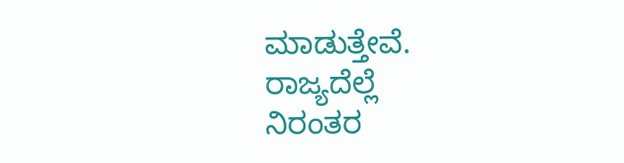ಮಾಡುತ್ತೇವೆ.
ರಾಜ್ಯದೆಲ್ಲೆ
ನಿರಂತರ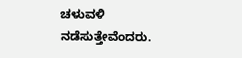ಚಳುವಳಿ ನಡೆಸುತ್ತೇವೆಂದರು.